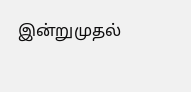இன்றுமுதல்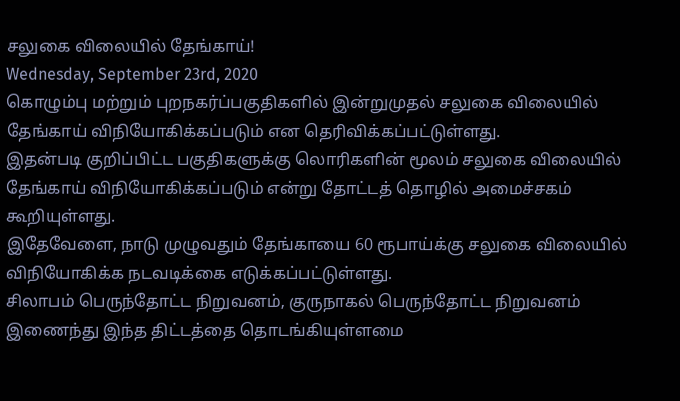சலுகை விலையில் தேங்காய்!
Wednesday, September 23rd, 2020
கொழும்பு மற்றும் புறநகர்ப்பகுதிகளில் இன்றுமுதல் சலுகை விலையில் தேங்காய் விநியோகிக்கப்படும் என தெரிவிக்கப்பட்டுள்ளது.
இதன்படி குறிப்பிட்ட பகுதிகளுக்கு லொரிகளின் மூலம் சலுகை விலையில் தேங்காய் விநியோகிக்கப்படும் என்று தோட்டத் தொழில் அமைச்சகம் கூறியுள்ளது.
இதேவேளை, நாடு முழுவதும் தேங்காயை 60 ரூபாய்க்கு சலுகை விலையில் விநியோகிக்க நடவடிக்கை எடுக்கப்பட்டுள்ளது.
சிலாபம் பெருந்தோட்ட நிறுவனம், குருநாகல் பெருந்தோட்ட நிறுவனம் இணைந்து இந்த திட்டத்தை தொடங்கியுள்ளமை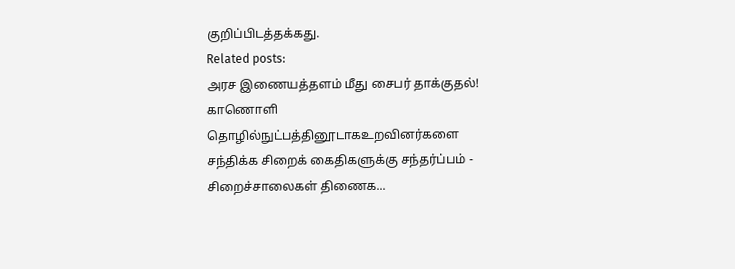குறிப்பிடத்தக்கது.
Related posts:
அரச இணையத்தளம் மீது சைபர் தாக்குதல்!
காணொளி தொழில்நுட்பத்தினூடாகஉறவினர்களை சந்திக்க சிறைக் கைதிகளுக்கு சந்தர்ப்பம் - சிறைச்சாலைகள் திணைக...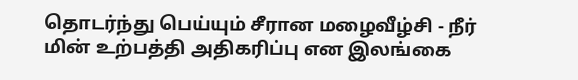தொடர்ந்து பெய்யும் சீரான மழைவீழ்சி - நீர் மின் உற்பத்தி அதிகரிப்பு என இலங்கை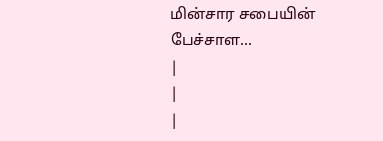மின்சார சபையின் பேச்சாள...
|
|
|